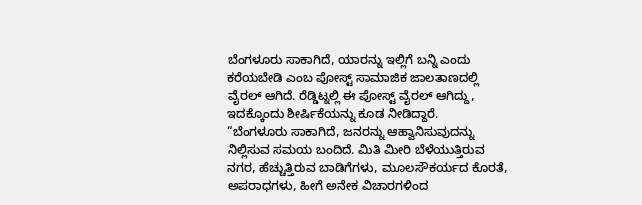ಬೆಂಗಳೂರು ಸಾಕಾಗಿದೆ, ಯಾರನ್ನು ಇಲ್ಲಿಗೆ ಬನ್ನಿ ಎಂದು ಕರೆಯಬೇಡಿ ಎಂಬ ಪೋಸ್ಟ್ ಸಾಮಾಜಿಕ ಜಾಲತಾಣದಲ್ಲಿ ವೈರಲ್ ಆಗಿದೆ. ರೆಡ್ಡಿಟ್ನಲ್ಲಿ ಈ ಪೋಸ್ಟ್ ವೈರಲ್ ಆಗಿದ್ದು, ಇದಕ್ಕೊಂದು ಶೀರ್ಷಿಕೆಯನ್ನು ಕೂಡ ನೀಡಿದ್ದಾರೆ.
“ಬೆಂಗಳೂರು ಸಾಕಾಗಿದೆ, ಜನರನ್ನು ಆಹ್ವಾನಿಸುವುದನ್ನು ನಿಲ್ಲಿಸುವ ಸಮಯ ಬಂದಿದೆ. ಮಿತಿ ಮೀರಿ ಬೆಳೆಯುತ್ತಿರುವ ನಗರ, ಹೆಚ್ಚುತ್ತಿರುವ ಬಾಡಿಗೆಗಳು, ಮೂಲಸೌಕರ್ಯದ ಕೊರತೆ, ಅಪರಾಧಗಳು, ಹೀಗೆ ಅನೇಕ ವಿಚಾರಗಳಿಂದ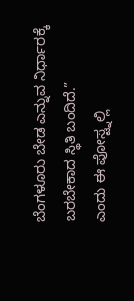ಬೆಂಗಳೂರು ಬೇಡ ಎನ್ನುವ ನಿರ್ಧಾರಕ್ಕೆ ಬರಬೇಕಾದ ಸ್ಥಿತಿ ಬಂದಿದೆ.”
ಎಂದು ಈ ಪೋಸ್ಟ್ನಲ್ಲಿ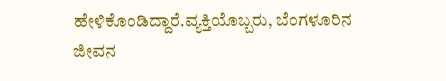ಹೇಳಿಕೊಂಡಿದ್ದಾರೆ.ವ್ಯಕ್ತಿಯೊಬ್ಬರು, ಬೆಂಗಳೂರಿನ ಜೀವನ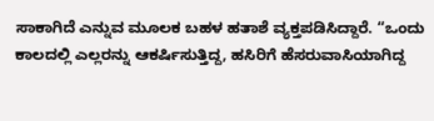ಸಾಕಾಗಿದೆ ಎನ್ನುವ ಮೂಲಕ ಬಹಳ ಹತಾಶೆ ವ್ಯಕ್ತಪಡಿಸಿದ್ದಾರೆ. “ಒಂದು ಕಾಲದಲ್ಲಿ ಎಲ್ಲರನ್ನು ಆಕರ್ಷಿಸುತ್ತಿದ್ದ, ಹಸಿರಿಗೆ ಹೆಸರುವಾಸಿಯಾಗಿದ್ದ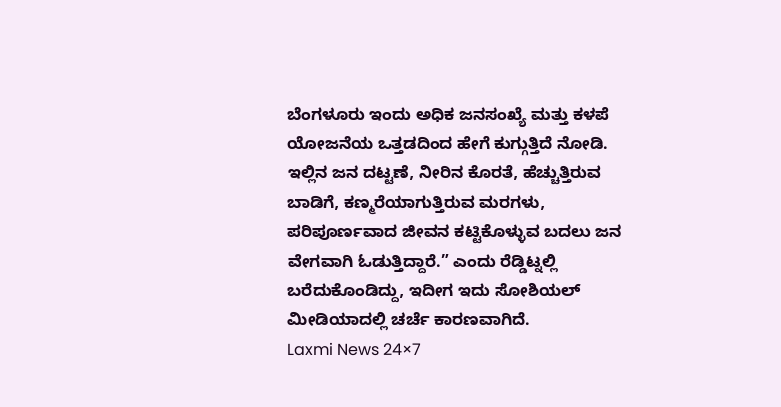ಬೆಂಗಳೂರು ಇಂದು ಅಧಿಕ ಜನಸಂಖ್ಯೆ ಮತ್ತು ಕಳಪೆ ಯೋಜನೆಯ ಒತ್ತಡದಿಂದ ಹೇಗೆ ಕುಗ್ಗುತ್ತಿದೆ ನೋಡಿ.
ಇಲ್ಲಿನ ಜನ ದಟ್ಟಣೆ, ನೀರಿನ ಕೊರತೆ, ಹೆಚ್ಚುತ್ತಿರುವ ಬಾಡಿಗೆ, ಕಣ್ಮರೆಯಾಗುತ್ತಿರುವ ಮರಗಳು, ಪರಿಪೂರ್ಣವಾದ ಜೀವನ ಕಟ್ಟಿಕೊಳ್ಳುವ ಬದಲು ಜನ ವೇಗವಾಗಿ ಓಡುತ್ತಿದ್ದಾರೆ.” ಎಂದು ರೆಡ್ಡಿಟ್ನಲ್ಲಿ ಬರೆದುಕೊಂಡಿದ್ದು, ಇದೀಗ ಇದು ಸೋಶಿಯಲ್ ಮೀಡಿಯಾದಲ್ಲಿ ಚರ್ಚೆ ಕಾರಣವಾಗಿದೆ.
Laxmi News 24×7